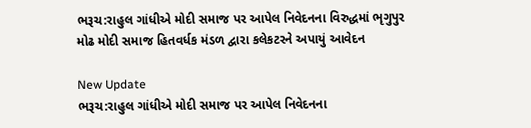ભરૂચ:રાહુલ ગાંધીએ મોદી સમાજ પર આપેલ નિવેદનના વિરુદ્ધમાં ભૃગુપુર મોઢ મોદી સમાજ હિતવર્ધક મંડળ દ્વારા કલેકટરને અપાયું આવેદન

New Update
ભરૂચ:રાહુલ ગાંધીએ મોદી સમાજ પર આપેલ નિવેદનના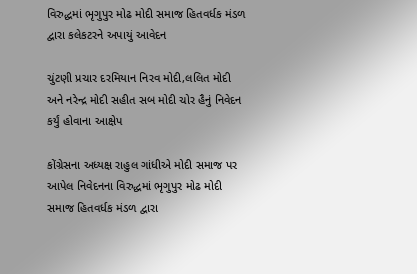વિરુદ્ધમાં ભૃગુપુર મોઢ મોદી સમાજ હિતવર્ધક મંડળ દ્વારા કલેકટરને અપાયું આવેદન

ચુંટણી પ્રચાર દરમિયાન નિરવ મોદી,લલિત મોદી અને નરેન્દ્ર મોદી સહીત સબ મોદી ચોર હૈનું નિવેદન કર્યું હોવાના આક્ષેપ

કોંગ્રેસના અધ્યક્ષ રાહુલ ગાંધીએ મોદી સમાજ પર આપેલ નિવેદનના વિરુદ્ધમાં ભૃગુપુર મોઢ મોદી સમાજ હિતવર્ધક મંડળ દ્વારા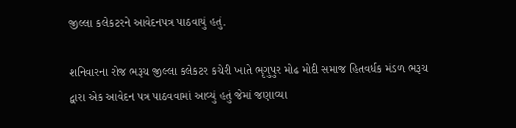જીલ્લા કલેકટરને આવેદનપત્ર પાઠવાયું હતું.

શનિવારના રોજ ભરૂચ જીલ્લા કલેકટર કચેરી ખાતે ભૃગુપુર મોઢ મોદી સમાજ હિતવર્ધક મંડળ ભરૂચ દ્વારા એક આવેદન પત્ર પાઠવવામાં આવ્યું હતું જેમાં જણાવ્યા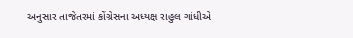અનુસાર તાજેતરમાં કોંગ્રેસના અધ્યક્ષ રાહુલ ગાંધીએ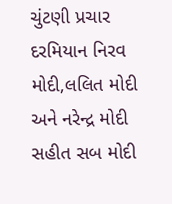ચુંટણી પ્રચાર દરમિયાન નિરવ મોદી,લલિત મોદી અને નરેન્દ્ર મોદી સહીત સબ મોદી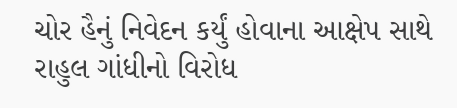ચોર હૈનું નિવેદન કર્યું હોવાના આક્ષેપ સાથે રાહુલ ગાંધીનો વિરોધ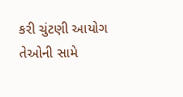કરી ચુંટણી આયોગ તેઓની સામે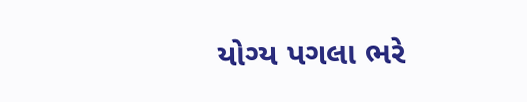યોગ્ય પગલા ભરે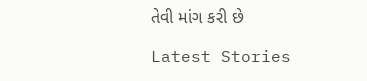તેવી માંગ કરી છે

Latest Stories